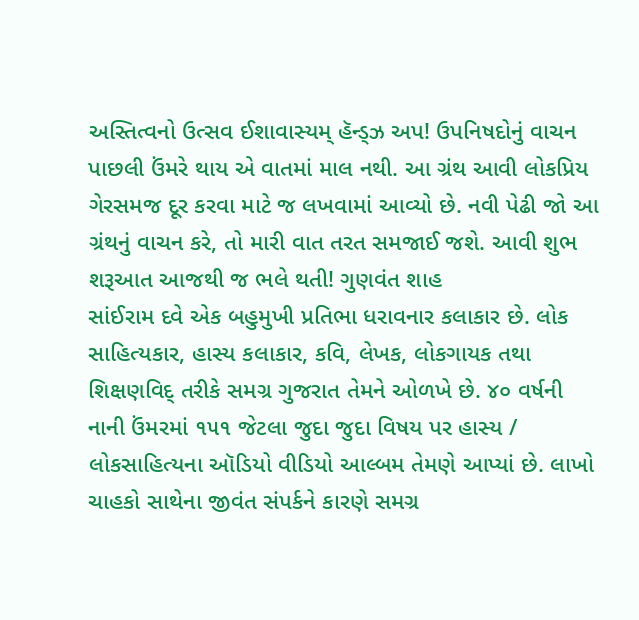અસ્તિત્વનો ઉત્સવ ઈશાવાસ્યમ્ હૅન્ડ્ઝ અપ! ઉપનિષદોનું વાચન પાછલી ઉંમરે થાય એ વાતમાં માલ નથી. આ ગ્રંથ આવી લોકપ્રિય ગેરસમજ દૂર કરવા માટે જ લખવામાં આવ્યો છે. નવી પેઢી જો આ ગ્રંથનું વાચન કરે, તો મારી વાત તરત સમજાઈ જશે. આવી શુભ શરૂઆત આજથી જ ભલે થતી! ગુણવંત શાહ
સાંઈરામ દવે એક બહુમુખી પ્રતિભા ધરાવનાર કલાકાર છે. લોક સાહિત્યકાર, હાસ્ય કલાકાર, કવિ, લેખક, લોકગાયક તથા શિક્ષણવિદ્ તરીકે સમગ્ર ગુજરાત તેમને ઓળખે છે. ૪૦ વર્ષની નાની ઉંમરમાં ૧૫૧ જેટલા જુદા જુદા વિષય પર હાસ્ય / લોકસાહિત્યના ઑડિયો વીડિયો આલ્બમ તેમણે આપ્યાં છે. લાખો ચાહકો સાથેના જીવંત સંપર્કને કારણે સમગ્ર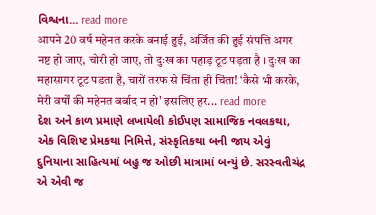વિશ્વના... read more
आपने 20 वर्ष महेनत करके बनाई हुई, अर्जित की हुई संपत्ति अगर नष्ट हो जाए, चोरी हो जाए, तो दुःख का पहाड़ टूट पड़ता है । दुःख का महासागर टूट पडता है, चारों तरफ से चिंता ही चिंता! ‘कैसे भी करके, मेरी वर्षों की महेनत बर्बाद न हो' इसलिए हर... read more
દેશ અને કાળ પ્રમાણે લખાયેલી કોઈપણ સામાજિક નવલકથા, એક વિશિષ્ટ પ્રેમકથા નિમિત્તે, સંસ્કૃતિકથા બની જાય એવું દુનિયાના સાહિત્યમાં બહુ જ ઓછી માત્રામાં બન્યું છે. સરસ્વતીચંદ્ર એ એવી જ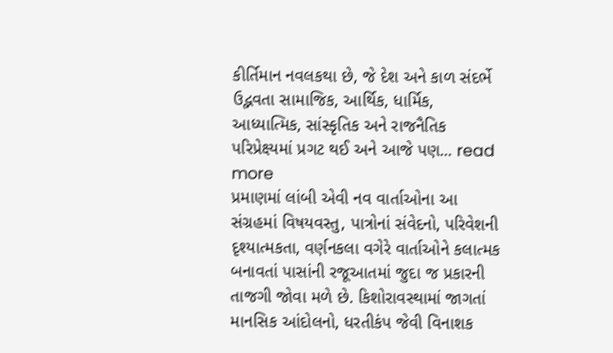કીર્તિમાન નવલકથા છે, જે દેશ અને કાળ સંદર્ભે ઉદ્ભવતા સામાજિક, આર્થિક, ધાર્મિક, આધ્યાત્મિક, સાંસ્કૃતિક અને રાજનૈતિક પરિપ્રેક્ષ્યમાં પ્રગટ થઈ અને આજે પણ... read more
પ્રમાણમાં લાંબી એવી નવ વાર્તાઓના આ સંગ્રહમાં વિષયવસ્તુ, પાત્રોનાં સંવેદનો, પરિવેશની દૃશ્યાત્મકતા, વર્ણનકલા વગેરે વાર્તાઓને કલાત્મક બનાવતાં પાસાંની રજૂઆતમાં જુદા જ પ્રકારની તાજગી જોવા મળે છે. કિશોરાવસ્થામાં જાગતાં માનસિક આંદોલનો, ધરતીકંપ જેવી વિનાશક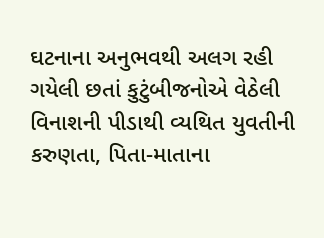ઘટનાના અનુભવથી અલગ રહી ગયેલી છતાં કુટુંબીજનોએ વેઠેલી વિનાશની પીડાથી વ્યથિત યુવતીની કરુણતા, પિતા-માતાના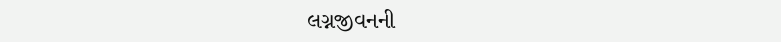લગ્નજીવનની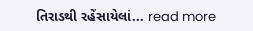તિરાડથી રહેંસાયેલાં... read more